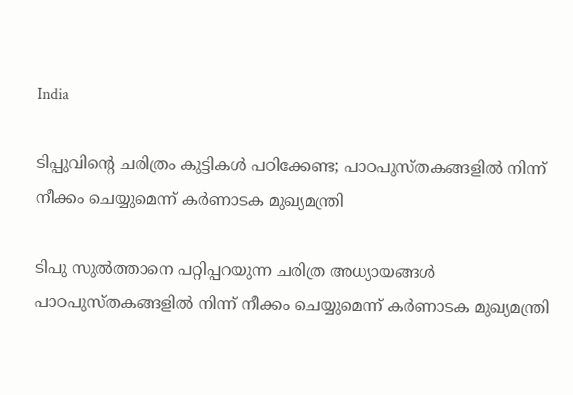India

ടിപ്പുവിന്റെ ചരിത്രം കുട്ടികള്‍ പഠിക്കേണ്ട; പാഠപുസ്തകങ്ങളില്‍ നിന്ന് നീക്കം ചെയ്യുമെന്ന് കര്‍ണാടക മുഖ്യമന്ത്രി

ടിപു സുല്‍ത്താനെ പറ്റിപ്പറയുന്ന ചരിത്ര അധ്യായങ്ങള്‍ പാഠപുസ്തകങ്ങളില്‍ നിന്ന് നീക്കം ചെയ്യുമെന്ന് കര്‍ണാടക മുഖ്യമന്ത്രി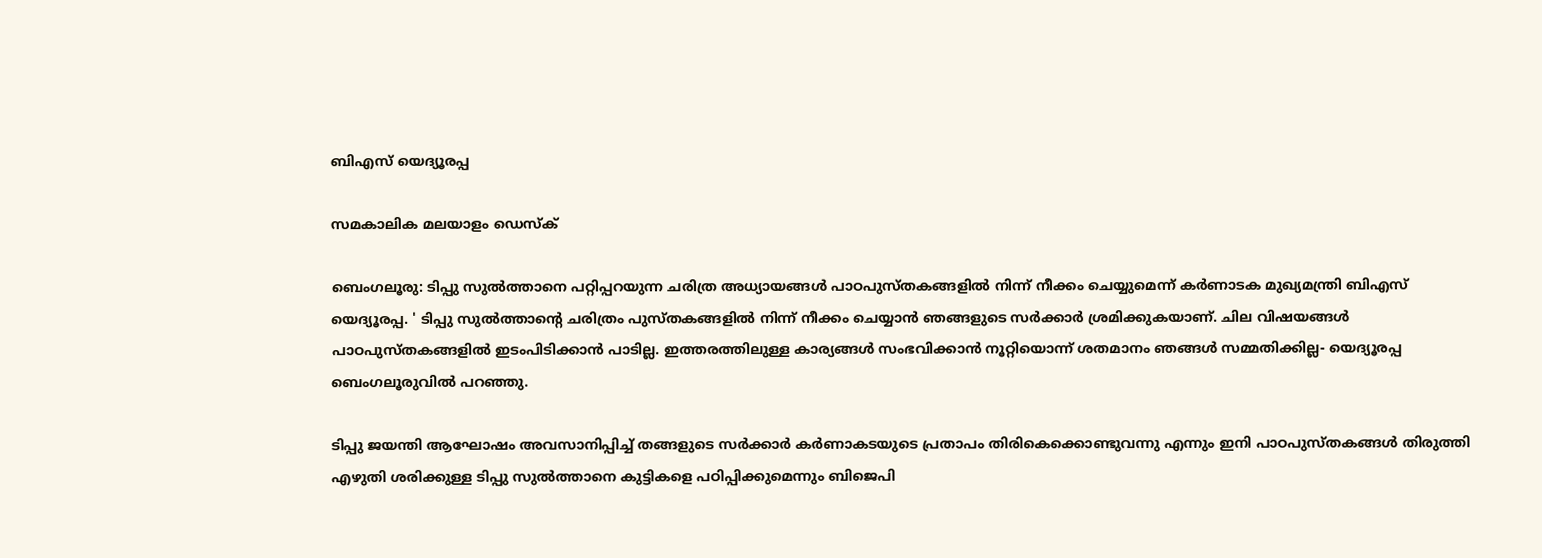ബിഎസ് യെദ്യൂരപ്പ

സമകാലിക മലയാളം ഡെസ്ക്

ബെംഗലൂരു: ടിപ്പു സുല്‍ത്താനെ പറ്റിപ്പറയുന്ന ചരിത്ര അധ്യായങ്ങള്‍ പാഠപുസ്തകങ്ങളില്‍ നിന്ന് നീക്കം ചെയ്യുമെന്ന് കര്‍ണാടക മുഖ്യമന്ത്രി ബിഎസ് യെദ്യൂരപ്പ. ' ടിപ്പു സുല്‍ത്താന്റെ ചരിത്രം പുസ്തകങ്ങളില്‍ നിന്ന് നീക്കം ചെയ്യാന്‍ ഞങ്ങളുടെ സര്‍ക്കാര്‍ ശ്രമിക്കുകയാണ്. ചില വിഷയങ്ങള്‍ പാഠപുസ്തകങ്ങളില്‍ ഇടംപിടിക്കാന്‍ പാടില്ല. ഇത്തരത്തിലുള്ള കാര്യങ്ങള്‍ സംഭവിക്കാന്‍ നൂറ്റിയൊന്ന് ശതമാനം ഞങ്ങള്‍ സമ്മതിക്കില്ല- യെദ്യൂരപ്പ ബെംഗലൂരുവില്‍ പറഞ്ഞു.

ടിപ്പു ജയന്തി ആഘോഷം അവസാനിപ്പിച്ച് തങ്ങളുടെ സര്‍ക്കാര്‍ കര്‍ണാകടയുടെ പ്രതാപം തിരികെക്കൊണ്ടുവന്നു എന്നും ഇനി പാഠപുസ്തകങ്ങള്‍ തിരുത്തി എഴുതി ശരിക്കുള്ള ടിപ്പു സുല്‍ത്താനെ കുട്ടികളെ പഠിപ്പിക്കുമെന്നും ബിജെപി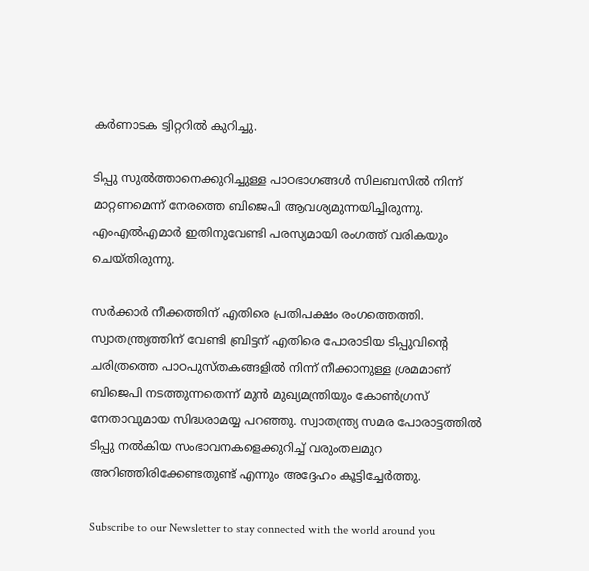കര്‍ണാടക ട്വിറ്ററില്‍ കുറിച്ചു.

ടിപ്പു സുല്‍ത്താനെക്കുറിച്ചുള്ള പാഠഭാഗങ്ങള്‍ സിലബസില്‍ നിന്ന് മാറ്റണമെന്ന് നേരത്തെ ബിജെപി ആവശ്യമുന്നയിച്ചിരുന്നു. എംഎല്‍എമാര്‍ ഇതിനുവേണ്ടി പരസ്യമായി രംഗത്ത് വരികയും ചെയ്തിരുന്നു.

സര്‍ക്കാര്‍ നീക്കത്തിന് എതിരെ പ്രതിപക്ഷം രംഗത്തെത്തി. സ്വാതന്ത്ര്യത്തിന് വേണ്ടി ബ്രിട്ടന് എതിരെ പോരാടിയ ടിപ്പുവിന്റെ ചരിത്രത്തെ പാഠപുസ്തകങ്ങളില്‍ നിന്ന് നീക്കാനുള്ള ശ്രമമാണ് ബിജെപി നടത്തുന്നതെന്ന് മുന്‍ മുഖ്യമന്ത്രിയും കോണ്‍ഗ്രസ് നേതാവുമായ സിദ്ധരാമയ്യ പറഞ്ഞു. സ്വാതന്ത്ര്യ സമര പോരാട്ടത്തില്‍ ടിപ്പു നല്‍കിയ സംഭാവനകളെക്കുറിച്ച് വരുംതലമുറ അറിഞ്ഞിരിക്കേണ്ടതുണ്ട് എന്നും അദ്ദേഹം കൂട്ടിച്ചേര്‍ത്തു.

Subscribe to our Newsletter to stay connected with the world around you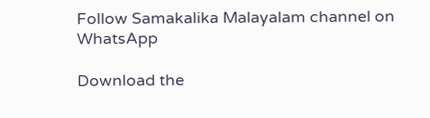Follow Samakalika Malayalam channel on WhatsApp

Download the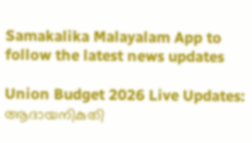Samakalika Malayalam App to follow the latest news updates

Union Budget 2026 Live Updates: ആദായനികുതി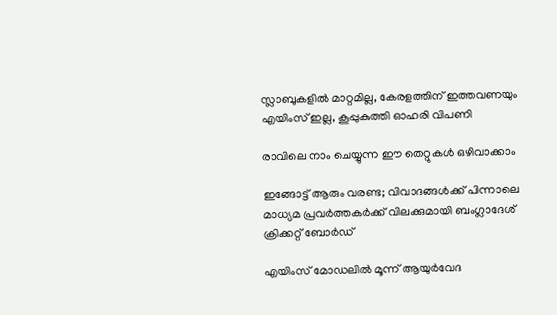സ്ലാബുകളില്‍ മാറ്റമില്ല, കേരളത്തിന് ഇത്തവണയും എയിംസ് ഇല്ല, കൂപ്പുകുത്തി ഓഹരി വിപണി

രാവിലെ നാം ചെയ്യുന്ന ഈ തെറ്റുകൾ ഒഴിവാക്കാം

ഇങ്ങോട്ട് ആരും വരണ്ട; വിവാദങ്ങൾക്ക് പിന്നാലെ മാധ്യമ പ്രവർത്തകർക്ക് വിലക്കുമായി ബംഗ്ലാദേശ് ക്രിക്കറ്റ് ബോർഡ്

എയിംസ് മോഡലില്‍ മൂന്ന് ആയുര്‍വേദ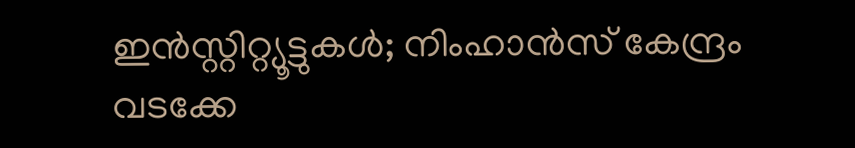ഇന്‍സ്റ്റിറ്റ്യൂട്ടുകള്‍; നിംഹാന്‍സ് കേന്ദ്രം വടക്കേ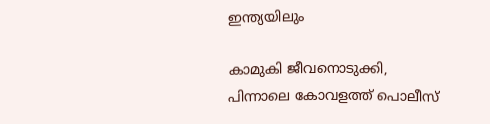ഇന്ത്യയിലും

കാമുകി ജീവനൊടുക്കി, പിന്നാലെ കോവളത്ത് പൊലീസ്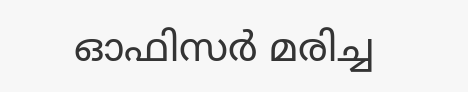ഓഫിസര്‍ മരിച്ച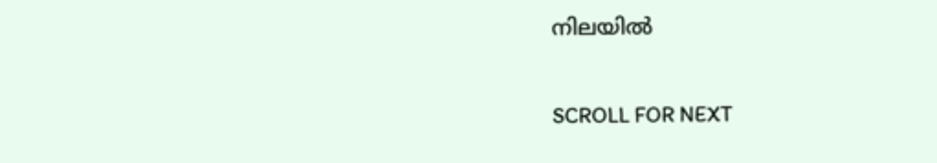നിലയില്‍

SCROLL FOR NEXT